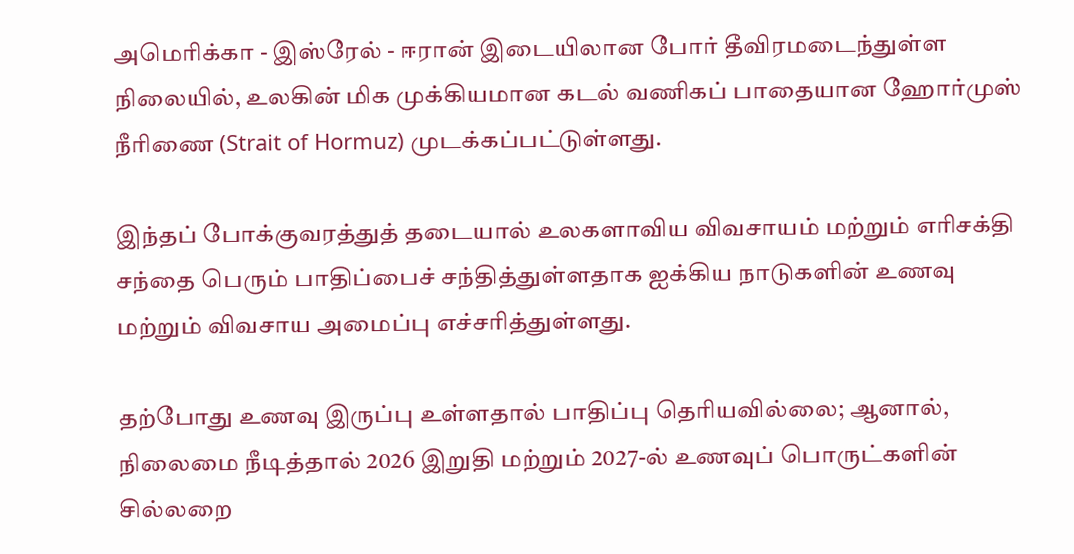அமெரிக்கா - இஸ்ரேல் - ஈரான் இடையிலான போர் தீவிரமடைந்துள்ள நிலையில், உலகின் மிக முக்கியமான கடல் வணிகப் பாதையான ஹோர்முஸ் நீரிணை (Strait of Hormuz) முடக்கப்பட்டுள்ளது.

இந்தப் போக்குவரத்துத் தடையால் உலகளாவிய விவசாயம் மற்றும் எரிசக்தி சந்தை பெரும் பாதிப்பைச் சந்தித்துள்ளதாக ஐக்கிய நாடுகளின் உணவு மற்றும் விவசாய அமைப்பு எச்சரித்துள்ளது.

தற்போது உணவு இருப்பு உள்ளதால் பாதிப்பு தெரியவில்லை; ஆனால், நிலைமை நீடித்தால் 2026 இறுதி மற்றும் 2027-ல் உணவுப் பொருட்களின் சில்லறை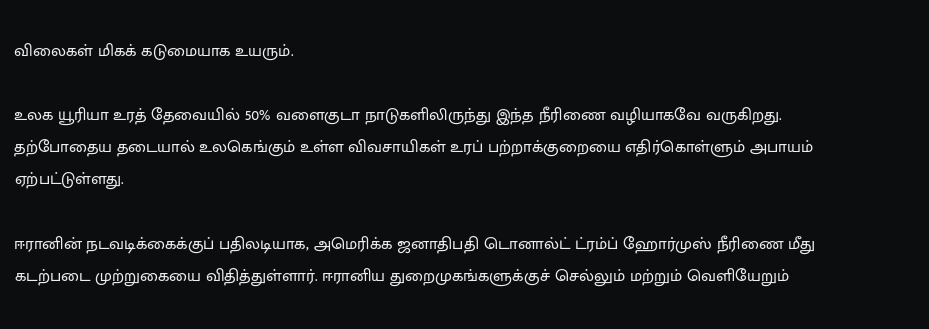விலைகள் மிகக் கடுமையாக உயரும்.

உலக யூரியா உரத் தேவையில் 50% வளைகுடா நாடுகளிலிருந்து இந்த நீரிணை வழியாகவே வருகிறது. தற்போதைய தடையால் உலகெங்கும் உள்ள விவசாயிகள் உரப் பற்றாக்குறையை எதிர்கொள்ளும் அபாயம் ஏற்பட்டுள்ளது.

ஈரானின் நடவடிக்கைக்குப் பதிலடியாக, அமெரிக்க ஜனாதிபதி டொனால்ட் ட்ரம்ப் ஹோர்முஸ் நீரிணை மீது கடற்படை முற்றுகையை விதித்துள்ளார். ஈரானிய துறைமுகங்களுக்குச் செல்லும் மற்றும் வெளியேறும்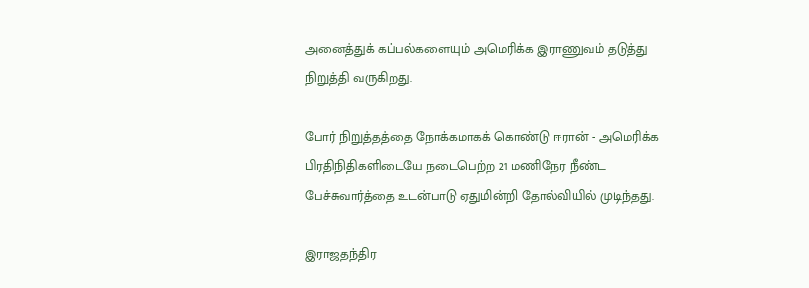அனைத்துக் கப்பல்களையும் அமெரிக்க இராணுவம் தடுத்து நிறுத்தி வருகிறது.

போர் நிறுத்தத்தை நோக்கமாகக் கொண்டு ஈரான் - அமெரிக்க பிரதிநிதிகளிடையே நடைபெற்ற 21 மணிநேர நீண்ட பேச்சுவார்த்தை உடன்பாடு ஏதுமின்றி தோல்வியில் முடிந்தது.

இராஜதந்திர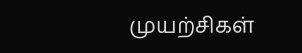முயற்சிகள்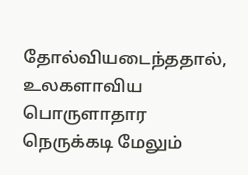தோல்வியடைந்ததால், உலகளாவிய பொருளாதார நெருக்கடி மேலும்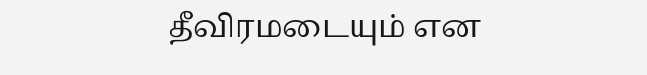தீவிரமடையும் என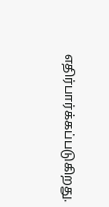எதிர்பார்க்கப்படுகிறது.